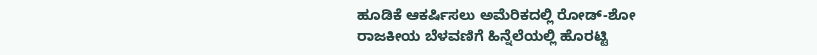ಹೂಡಿಕೆ ಆಕರ್ಷಿಸಲು ಅಮೆರಿಕದಲ್ಲಿ ರೋಡ್-ಶೋ
ರಾಜಕೀಯ ಬೆಳವಣಿಗೆ ಹಿನ್ನೆಲೆಯಲ್ಲಿ ಹೊರಟ್ಟಿ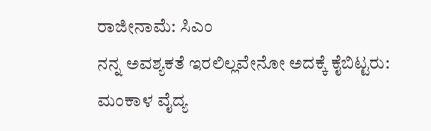ರಾಜೀನಾಮೆ: ಸಿಎಂ
ನನ್ನ ಅವಶ್ಯಕತೆ ಇರಲಿಲ್ಲವೇನೋ ಅದಕ್ಕೆ ಕೈಬಿಟ್ಟರು: ಮಂಕಾಳ ವೈದ್ಯ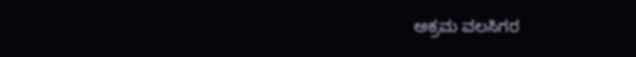ಅಕ್ರಮ ವಲಸಿಗರ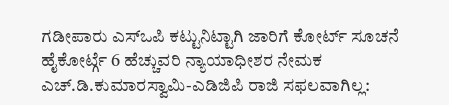ಗಡೀಪಾರು ಎಸ್ಒಪಿ ಕಟ್ಟುನಿಟ್ಟಾಗಿ ಜಾರಿಗೆ ಕೋರ್ಟ್ ಸೂಚನೆ
ಹೈಕೋರ್ಟ್ಗೆ 6 ಹೆಚ್ಚುವರಿ ನ್ಯಾಯಾಧೀಶರ ನೇಮಕ
ಎಚ್.ಡಿ.ಕುಮಾರಸ್ವಾಮಿ-ಎಡಿಜಿಪಿ ರಾಜಿ ಸಫಲವಾಗಿಲ್ಲ: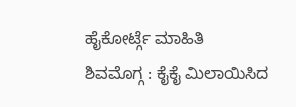ಹೈಕೋರ್ಟ್ಗೆ ಮಾಹಿತಿ
ಶಿವಮೊಗ್ಗ : ಕೈಕೈ ಮಿಲಾಯಿಸಿದ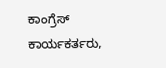ಕಾಂಗ್ರೆಸ್ ಕಾರ್ಯಕರ್ತರು,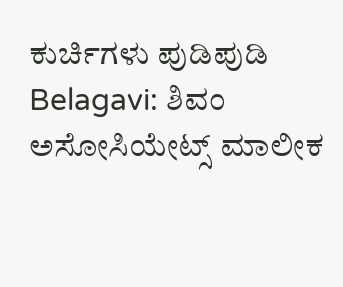ಕುರ್ಚಿಗಳು ಪುಡಿಪುಡಿ
Belagavi: ಶಿವಂ ಅಸೋಸಿಯೇಟ್ಸ್ ಮಾಲೀಕ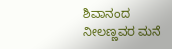ಶಿವಾನಂದ ನೀಲಣ್ಣವರ ಮನೆ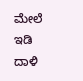ಮೇಲೆ ಇಡಿ ದಾಳಿ